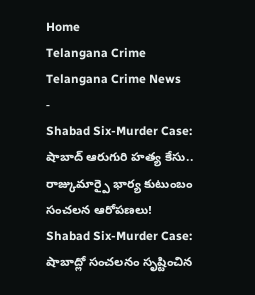Home
Telangana Crime
Telangana Crime News
-
Shabad Six-Murder Case: షాబాద్ ఆరుగురి హత్య కేసు.. రాజ్కుమార్పై భార్య కుటుంబం సంచలన ఆరోపణలు!
Shabad Six-Murder Case: షాబాద్లో సంచలనం సృష్టించిన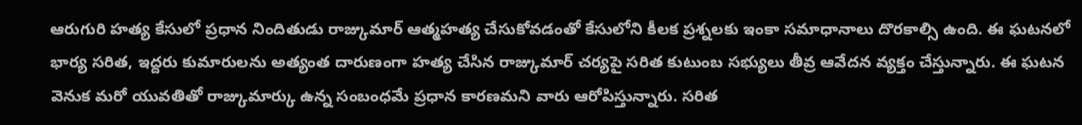ఆరుగురి హత్య కేసులో ప్రధాన నిందితుడు రాజ్కుమార్ ఆత్మహత్య చేసుకోవడంతో కేసులోని కీలక ప్రశ్నలకు ఇంకా సమాధానాలు దొరకాల్సి ఉంది. ఈ ఘటనలో భార్య సరిత, ఇద్దరు కుమారులను అత్యంత దారుణంగా హత్య చేసిన రాజ్కుమార్ చర్యపై సరిత కుటుంబ సభ్యులు తీవ్ర ఆవేదన వ్యక్తం చేస్తున్నారు. ఈ ఘటన వెనుక మరో యువతితో రాజ్కుమార్కు ఉన్న సంబంధమే ప్రధాన కారణమని వారు ఆరోపిస్తున్నారు. సరిత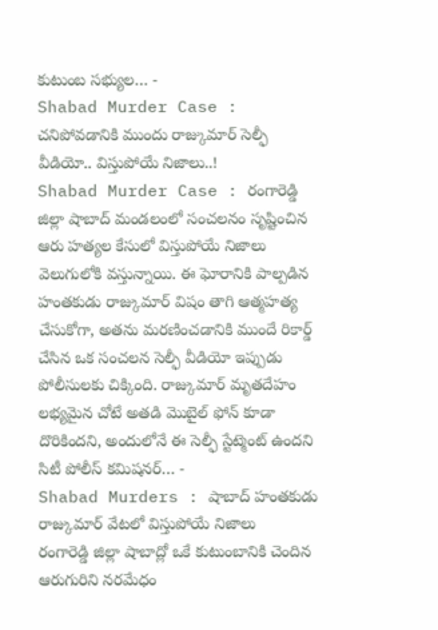కుటుంబ సభ్యుల… -
Shabad Murder Case : చనిపోవడానికి ముందు రాజ్కుమార్ సెల్ఫీ వీడియో.. విస్తుపోయే నిజాలు..!
Shabad Murder Case : రంగారెడ్డి జిల్లా షాబాద్ మండలంలో సంచలనం సృష్టించిన ఆరు హత్యల కేసులో విస్తుపోయే నిజాలు వెలుగులోకి వస్తున్నాయి. ఈ ఘోరానికి పాల్పడిన హంతకుడు రాజ్కుమార్ విషం తాగి ఆత్మహత్య చేసుకోగా, అతను మరణించడానికి ముందే రికార్డ్ చేసిన ఒక సంచలన సెల్ఫీ వీడియో ఇప్పుడు పోలీసులకు చిక్కింది. రాజ్కుమార్ మృతదేహం లభ్యమైన చోటే అతడి మొబైల్ ఫోన్ కూడా దొరికిందని, అందులోనే ఈ సెల్ఫీ స్టేట్మెంట్ ఉందని సిటీ పోలీస్ కమిషనర్… -
Shabad Murders : షాబాద్ హంతకుడు రాజ్కుమార్ వేటలో విస్తుపోయే నిజాలు
రంగారెడ్డి జిల్లా షాబాద్లో ఒకే కుటుంబానికి చెందిన ఆరుగురిని నరమేధం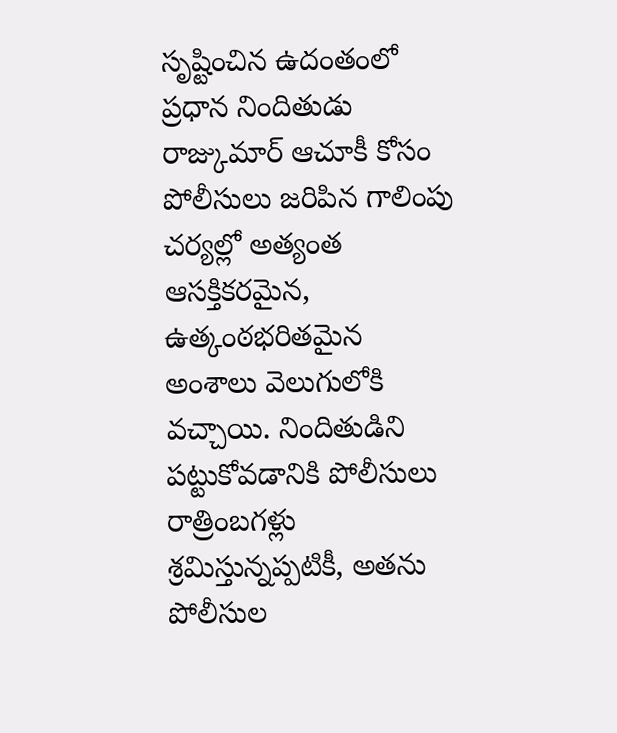సృష్టించిన ఉదంతంలో ప్రధాన నిందితుడు రాజ్కుమార్ ఆచూకీ కోసం పోలీసులు జరిపిన గాలింపు చర్యల్లో అత్యంత ఆసక్తికరమైన, ఉత్కంఠభరితమైన అంశాలు వెలుగులోకి వచ్చాయి. నిందితుడిని పట్టుకోవడానికి పోలీసులు రాత్రింబగళ్లు శ్రమిస్తున్నప్పటికీ, అతను పోలీసుల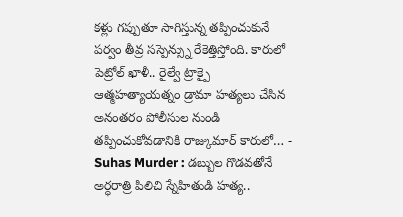కళ్లు గప్పుతూ సాగిస్తున్న తప్పించుకునే పర్వం తీవ్ర సస్పెన్స్ను రేకెత్తిస్తోంది. కారులో పెట్రోల్ ఖాళీ.. రైల్వే ట్రాక్పై ఆత్మహత్యాయత్నం డ్రామా హత్యలు చేసిన అనంతరం పోలీసుల నుండి తప్పించుకోవడానికి రాజ్కుమార్ కారులో… -
Suhas Murder : డబ్బుల గొడవతోనే అర్ధరాత్రి పిలిచి స్నేహితుడి హత్య..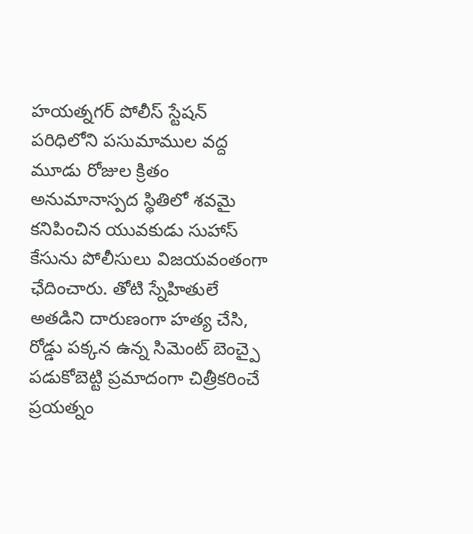హయత్నగర్ పోలీస్ స్టేషన్ పరిధిలోని పసుమాముల వద్ద మూడు రోజుల క్రితం అనుమానాస్పద స్థితిలో శవమై కనిపించిన యువకుడు సుహాస్ కేసును పోలీసులు విజయవంతంగా ఛేదించారు. తోటి స్నేహితులే అతడిని దారుణంగా హత్య చేసి, రోడ్డు పక్కన ఉన్న సిమెంట్ బెంచ్పై పడుకోబెట్టి ప్రమాదంగా చిత్రీకరించే ప్రయత్నం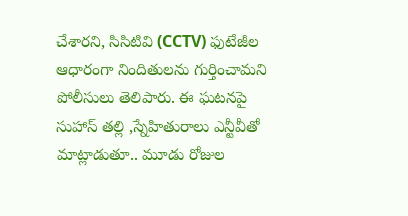చేశారని, సిసిటివి (CCTV) ఫుటేజీల ఆధారంగా నిందితులను గుర్తించామని పోలీసులు తెలిపారు. ఈ ఘటనపై సుహాస్ తల్లి ,స్నేహితురాలు ఎన్టీవీతో మాట్లాడుతూ.. మూడు రోజుల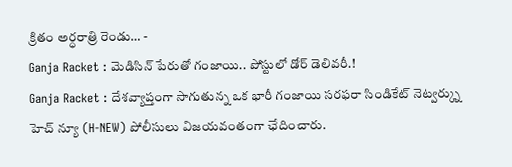క్రితం అర్ధరాత్రి రెండు… -
Ganja Racket : మెడిసిన్ పేరుతో గంజాయి.. పోస్టులో డోర్ డెలివరీ.!
Ganja Racket : దేశవ్యాప్తంగా సాగుతున్న ఒక భారీ గంజాయి సరఫరా సిండికేట్ నెట్వర్క్ను హెచ్ న్యూ (H-NEW) పోలీసులు విజయవంతంగా ఛేదించారు.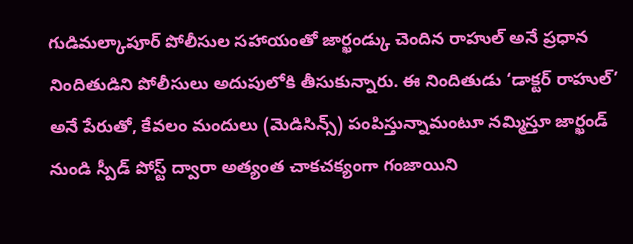గుడిమల్కాపూర్ పోలీసుల సహాయంతో జార్ఖండ్కు చెందిన రాహుల్ అనే ప్రధాన నిందితుడిని పోలీసులు అదుపులోకి తీసుకున్నారు. ఈ నిందితుడు ‘డాక్టర్ రాహుల్’ అనే పేరుతో, కేవలం మందులు (మెడిసిన్స్) పంపిస్తున్నామంటూ నమ్మిస్తూ జార్ఖండ్ నుండి స్పీడ్ పోస్ట్ ద్వారా అత్యంత చాకచక్యంగా గంజాయిని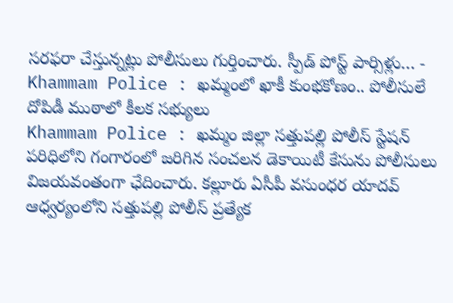సరఫరా చేస్తున్నట్లు పోలీసులు గుర్తించారు. స్పీడ్ పోస్ట్ పార్సిళ్లు… -
Khammam Police : ఖమ్మంలో ఖాకీ కుంభకోణం.. పోలీసులే దోపిడీ ముఠాలో కీలక సభ్యులు
Khammam Police : ఖమ్మం జిల్లా సత్తుపల్లి పోలీస్ స్టేషన్ పరిధిలోని గంగారంలో జరిగిన సంచలన డెకాయిటీ కేసును పోలీసులు విజయవంతంగా ఛేదించారు. కల్లూరు ఏసీపీ వసుంధర యాదవ్ ఆధ్వర్యంలోని సత్తుపల్లి పోలీస్ ప్రత్యేక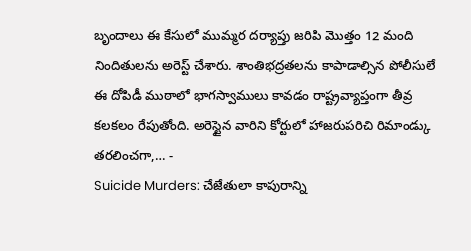బృందాలు ఈ కేసులో ముమ్మర దర్యాప్తు జరిపి మొత్తం 12 మంది నిందితులను అరెస్ట్ చేశారు. శాంతిభద్రతలను కాపాడాల్సిన పోలీసులే ఈ దోపిడీ ముఠాలో భాగస్వాములు కావడం రాష్ట్రవ్యాప్తంగా తీవ్ర కలకలం రేపుతోంది. అరెస్టైన వారిని కోర్టులో హాజరుపరిచి రిమాండ్కు తరలించగా,… -
Suicide Murders: చేజేతులా కాపురాన్ని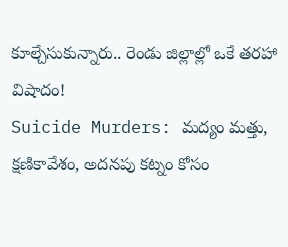కూల్చేసుకున్నారు.. రెండు జిల్లాల్లో ఒకే తరహా విషాదం!
Suicide Murders: మద్యం మత్తు, క్షణికావేశం, అదనపు కట్నం కోసం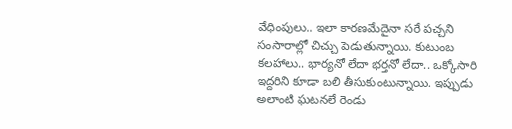వేధింపులు.. ఇలా కారణమేదైనా సరే పచ్చని సంసారాల్లో చిచ్చు పెడుతున్నాయి. కుటుంబ కలహాలు.. భార్యనో లేదా భర్తనో లేదా.. ఒక్కోసారి ఇద్దరిని కూడా బలి తీసుకుంటున్నాయి. ఇప్పుడు అలాంటి ఘటనలే రెండు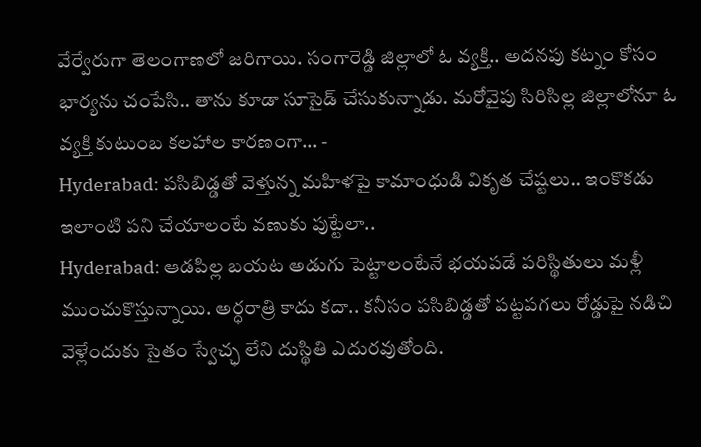వేర్వేరుగా తెలంగాణలో జరిగాయి. సంగారెడ్డి జిల్లాలో ఓ వ్యక్తి.. అదనపు కట్నం కోసం భార్యను చంపేసి.. తాను కూడా సూసైడ్ చేసుకున్నాడు. మరోవైపు సిరిసిల్ల జిల్లాలోనూ ఓ వ్యక్తి కుటుంబ కలహాల కారణంగా… -
Hyderabad: పసిబిడ్డతో వెళ్తున్న మహిళపై కామాంధుడి వికృత చేష్టలు.. ఇంకొకడు ఇలాంటి పని చేయాలంటే వణుకు పుట్టేలా..
Hyderabad: ఆడపిల్ల బయట అడుగు పెట్టాలంటేనే భయపడే పరిస్థితులు మళ్లీ ముంచుకొస్తున్నాయి. అర్ధరాత్రి కాదు కదా.. కనీసం పసిబిడ్డతో పట్టపగలు రోడ్డుపై నడిచి వెళ్లేందుకు సైతం స్వేచ్ఛ లేని దుస్థితి ఎదురవుతోంది.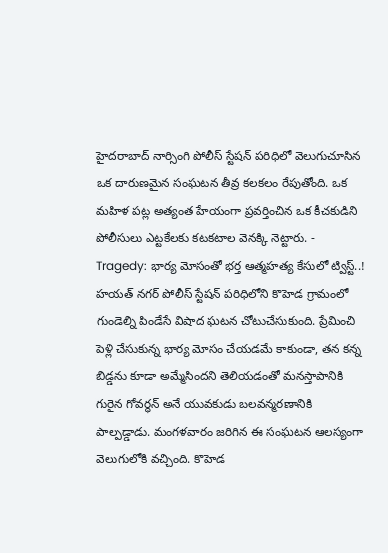హైదరాబాద్ నార్సింగి పోలీస్ స్టేషన్ పరిధిలో వెలుగుచూసిన ఒక దారుణమైన సంఘటన తీవ్ర కలకలం రేపుతోంది. ఒక మహిళ పట్ల అత్యంత హేయంగా ప్రవర్తించిన ఒక కీచకుడిని పోలీసులు ఎట్టకేలకు కటకటాల వెనక్కి నెట్టారు. -
Tragedy: భార్య మోసంతో భర్త ఆత్మహత్య కేసులో ట్విస్ట్..!
హయత్ నగర్ పోలీస్ స్టేషన్ పరిధిలోని కొహెడ గ్రామంలో గుండెల్ని పిండేసే విషాద ఘటన చోటుచేసుకుంది. ప్రేమించి పెళ్లి చేసుకున్న భార్య మోసం చేయడమే కాకుండా, తన కన్న బిడ్డను కూడా అమ్మేసిందని తెలియడంతో మనస్తాపానికి గురైన గోవర్ధన్ అనే యువకుడు బలవన్మరణానికి పాల్పడ్డాడు. మంగళవారం జరిగిన ఈ సంఘటన ఆలస్యంగా వెలుగులోకి వచ్చింది. కొహెడ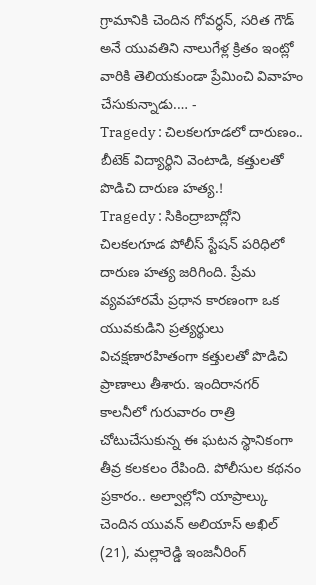గ్రామానికి చెందిన గోవర్ధన్, సరిత గౌడ్ అనే యువతిని నాలుగేళ్ల క్రితం ఇంట్లో వారికి తెలియకుండా ప్రేమించి వివాహం చేసుకున్నాడు.… -
Tragedy : చిలకలగూడలో దారుణం.. బీటెక్ విద్యార్థిని వెంటాడి, కత్తులతో పొడిచి దారుణ హత్య.!
Tragedy : సికింద్రాబాద్లోని చిలకలగూడ పోలీస్ స్టేషన్ పరిధిలో దారుణ హత్య జరిగింది. ప్రేమ వ్యవహారమే ప్రధాన కారణంగా ఒక యువకుడిని ప్రత్యర్థులు విచక్షణారహితంగా కత్తులతో పొడిచి ప్రాణాలు తీశారు. ఇందిరానగర్ కాలనీలో గురువారం రాత్రి చోటుచేసుకున్న ఈ ఘటన స్థానికంగా తీవ్ర కలకలం రేపింది. పోలీసుల కథనం ప్రకారం.. అల్వాల్లోని యాప్రాల్కు చెందిన యువన్ అలియాస్ అఖిల్ (21), మల్లారెడ్డి ఇంజనీరింగ్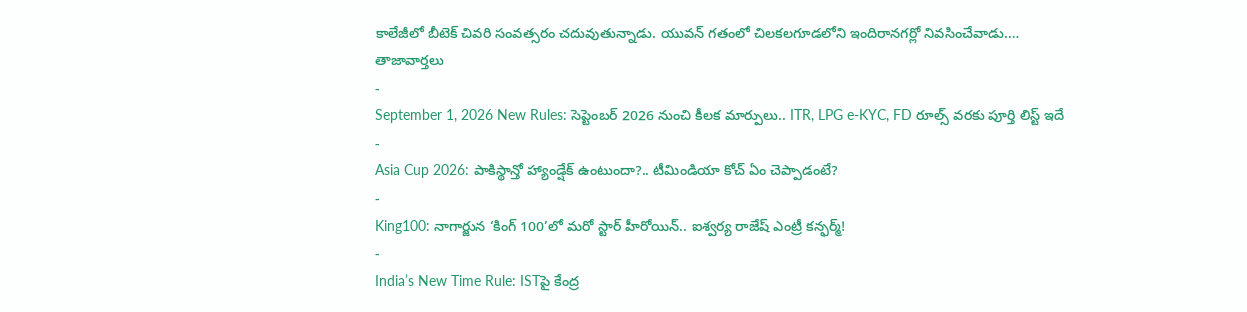కాలేజీలో బీటెక్ చివరి సంవత్సరం చదువుతున్నాడు. యువన్ గతంలో చిలకలగూడలోని ఇందిరానగర్లో నివసించేవాడు.…
తాజావార్తలు
-
September 1, 2026 New Rules: సెప్టెంబర్ 2026 నుంచి కీలక మార్పులు.. ITR, LPG e-KYC, FD రూల్స్ వరకు పూర్తి లిస్ట్ ఇదే
-
Asia Cup 2026: పాకిస్థాన్తో హ్యాండ్షేక్ ఉంటుందా?.. టీమిండియా కోచ్ ఏం చెప్పాడంటే?
-
King100: నాగార్జున ‘కింగ్ 100’లో మరో స్టార్ హీరోయిన్.. ఐశ్వర్య రాజేష్ ఎంట్రీ కన్ఫర్మ్!
-
India’s New Time Rule: ISTపై కేంద్ర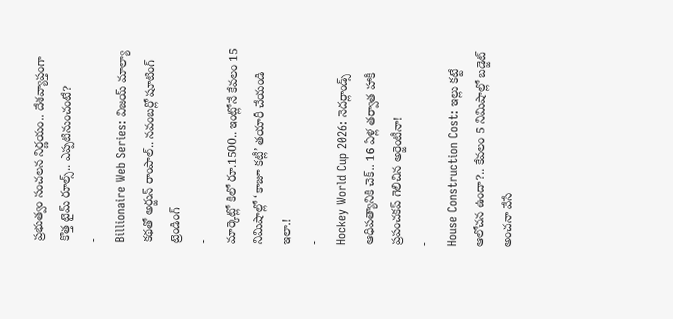ప్రభుత్వం సంచలన నిర్ణయం.. దేశవ్యాప్తంగా కొత్త టైమ్ రూల్స్.. ఎప్పటినుంచంటే?
-
Billionaire Web Series: విజయ్ మాల్యా కథతో అర్జున్ రాంపాల్.. నవంబర్లో షూటింగ్
ట్రెండింగ్
-
మార్కెట్లో కిలో రూ.1500.. ఇంట్లోనే కేవలం 15 నిమిషాల్లో ‘కాజూ కట్లీ’ తయారీ చేయండి ఇలా.!
-
Hockey World Cup 2026: నెదర్లాండ్స్ ఆధిపత్యానికి చెక్.. 16 ఏళ్ల తర్వాత హాకీ ప్రపంచకప్ గెలిచిన అర్జెంటీనా!
-
House Construction Cost: ఇల్లు కట్టే ఆలోచన ఉందా?.. కేవలం 5 నిమిషాల్లో బడ్జెట్ అంచనా వేసే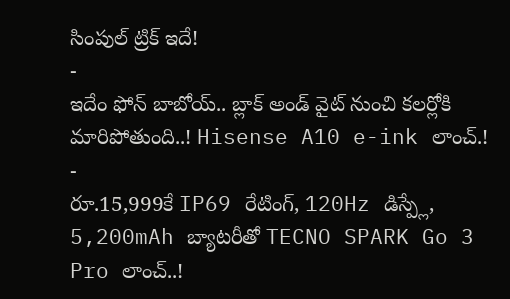సింపుల్ ట్రిక్ ఇదే!
-
ఇదేం ఫోన్ బాబోయ్.. బ్లాక్ అండ్ వైట్ నుంచి కలర్లోకి మారిపోతుంది..! Hisense A10 e-ink లాంచ్.!
-
రూ.15,999కే IP69 రేటింగ్, 120Hz డిస్ప్లే, 5,200mAh బ్యాటరీతో TECNO SPARK Go 3 Pro లాంచ్..!